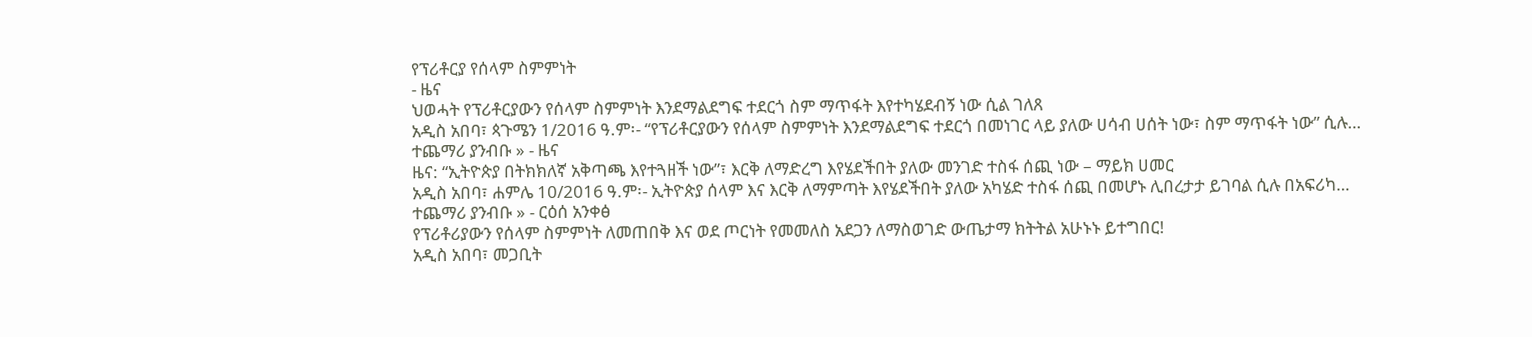የፕሪቶርያ የሰላም ስምምነት
- ዜና
ህወሓት የፕሪቶርያውን የሰላም ስምምነት እንደማልደግፍ ተደርጎ ስም ማጥፋት እየተካሄደብኝ ነው ሲል ገለጸ
አዲስ አበባ፣ ጳጉሜን 1/2016 ዓ.ም፡- “የፕሪቶርያውን የሰላም ስምምነት እንደማልደግፍ ተደርጎ በመነገር ላይ ያለው ሀሳብ ሀሰት ነው፣ ስም ማጥፋት ነው” ሲሉ…
ተጨማሪ ያንብቡ » - ዜና
ዜና: “ኢትዮጵያ በትክክለኛ አቅጣጫ እየተጓዘች ነው”፣ እርቅ ለማድረግ እየሄደችበት ያለው መንገድ ተስፋ ሰጪ ነው – ማይክ ሀመር
አዲስ አበባ፣ ሐምሌ 10/2016 ዓ.ም፡- ኢትዮጵያ ሰላም እና እርቅ ለማምጣት እየሄደችበት ያለው አካሄድ ተስፋ ሰጪ በመሆኑ ሊበረታታ ይገባል ሲሉ በአፍሪካ…
ተጨማሪ ያንብቡ » - ርዕሰ አንቀፅ
የፕሪቶሪያውን የሰላም ስምምነት ለመጠበቅ እና ወደ ጦርነት የመመለስ አደጋን ለማስወገድ ውጤታማ ክትትል አሁኑኑ ይተግበር!
አዲስ አበባ፣ መጋቢት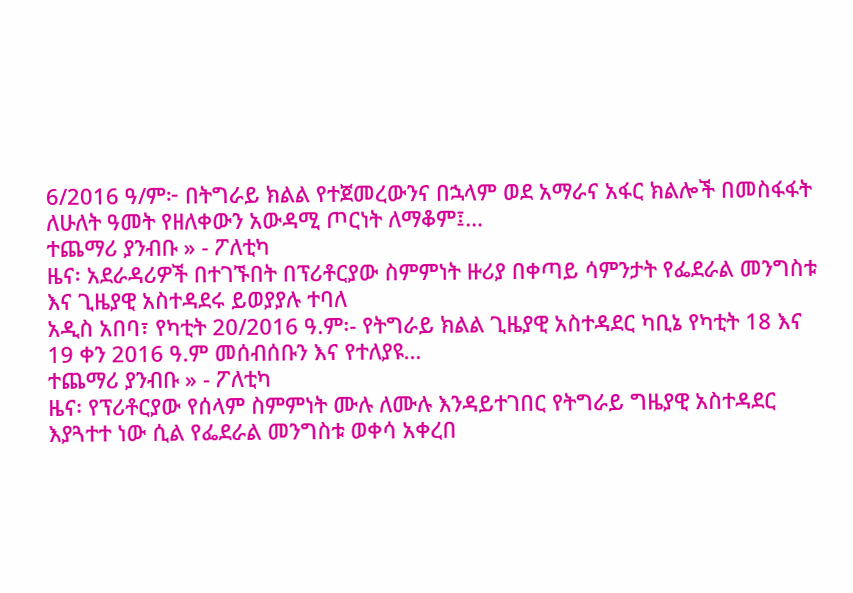6/2016 ዓ/ም፦ በትግራይ ክልል የተጀመረውንና በኋላም ወደ አማራና አፋር ክልሎች በመስፋፋት ለሁለት ዓመት የዘለቀውን አውዳሚ ጦርነት ለማቆም፤…
ተጨማሪ ያንብቡ » - ፖለቲካ
ዜና፡ አደራዳሪዎች በተገኙበት በፕሪቶርያው ስምምነት ዙሪያ በቀጣይ ሳምንታት የፌደራል መንግስቱ እና ጊዜያዊ አስተዳደሩ ይወያያሉ ተባለ
አዲስ አበባ፣ የካቲት 20/2016 ዓ.ም፡- የትግራይ ክልል ጊዜያዊ አስተዳደር ካቢኔ የካቲት 18 እና 19 ቀን 2016 ዓ.ም መሰብሰቡን እና የተለያዩ…
ተጨማሪ ያንብቡ » - ፖለቲካ
ዜና፡ የፕሪቶርያው የሰላም ስምምነት ሙሉ ለሙሉ እንዳይተገበር የትግራይ ግዜያዊ አስተዳደር እያጓተተ ነው ሲል የፌደራል መንግስቱ ወቀሳ አቀረበ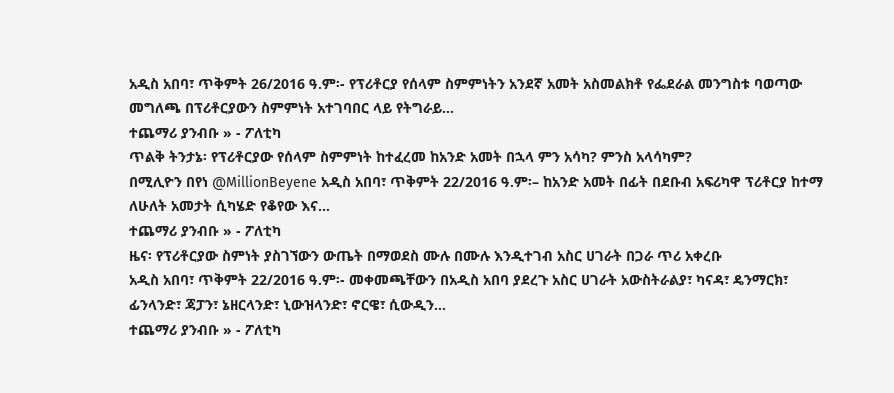አዲስ አበባ፣ ጥቅምት 26/2016 ዓ.ም፡- የፕሪቶርያ የሰላም ስምምነትን አንደኛ አመት አስመልክቶ የፌደራል መንግስቱ ባወጣው መግለጫ በፕሪቶርያውን ስምምነት አተገባበር ላይ የትግራይ…
ተጨማሪ ያንብቡ » - ፖለቲካ
ጥልቅ ትንታኔ፡ የፕሪቶርያው የሰላም ስምምነት ከተፈረመ ከአንድ አመት በኋላ ምን አሳካ? ምንስ አላሳካም?
በሚሊዮን በየነ @MillionBeyene አዲስ አበባ፣ ጥቅምት 22/2016 ዓ.ም፡– ከአንድ አመት በፊት በደቡብ አፍሪካዋ ፕሪቶርያ ከተማ ለሁለት አመታት ሲካሄድ የቆየው እና…
ተጨማሪ ያንብቡ » - ፖለቲካ
ዜና፡ የፕሪቶርያው ስምነት ያስገኘውን ውጤት በማወደስ ሙሉ በሙሉ እንዲተገብ አስር ሀገራት በጋራ ጥሪ አቀረቡ
አዲስ አበባ፣ ጥቅምት 22/2016 ዓ.ም፡- መቀመጫቸውን በአዲስ አበባ ያደረጉ አስር ሀገራት አውስትራልያ፣ ካናዳ፣ ዴንማርክ፣ ፊንላንድ፣ ጃፓን፣ ኔዘርላንድ፣ ኒውዝላንድ፣ ኖርዌ፣ ሲውዲን…
ተጨማሪ ያንብቡ » - ፖለቲካ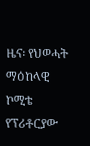ዜና፡ የህወሓት ማዕከላዊ ኮሚቴ የፕሪቶርያው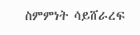ስምምነት ሳይሸራረፍ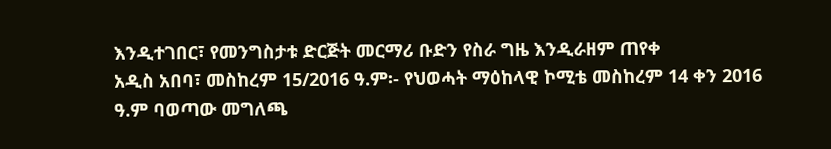እንዲተገበር፣ የመንግስታቱ ድርጅት መርማሪ ቡድን የስራ ግዜ እንዲራዘም ጠየቀ
አዲስ አበባ፣ መስከረም 15/2016 ዓ.ም፡- የህወሓት ማዕከላዊ ኮሚቴ መስከረም 14 ቀን 2016 ዓ.ም ባወጣው መግለጫ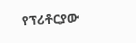የፕሪቶርያው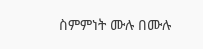ስምምነት ሙሉ በሙሉ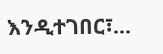እንዲተገበር፣…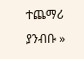ተጨማሪ ያንብቡ »